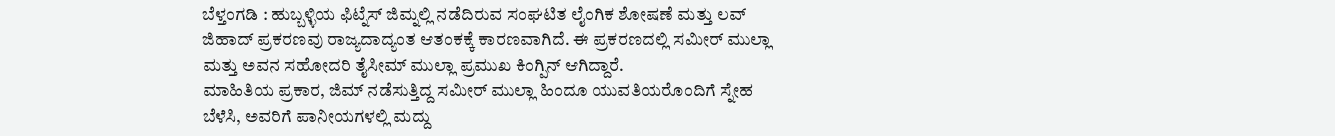ಬೆಳ್ತಂಗಡಿ : ಹುಬ್ಬಳ್ಳಿಯ ಫಿಟ್ನೆಸ್ ಜಿಮ್ನಲ್ಲಿ ನಡೆದಿರುವ ಸಂಘಟಿತ ಲೈಂಗಿಕ ಶೋಷಣೆ ಮತ್ತು ಲವ್ ಜಿಹಾದ್ ಪ್ರಕರಣವು ರಾಜ್ಯದಾದ್ಯಂತ ಆತಂಕಕ್ಕೆ ಕಾರಣವಾಗಿದೆ. ಈ ಪ್ರಕರಣದಲ್ಲಿ ಸಮೀರ್ ಮುಲ್ಲಾ ಮತ್ತು ಅವನ ಸಹೋದರಿ ತೈಸೀಮ್ ಮುಲ್ಲಾ ಪ್ರಮುಖ ಕಿಂಗ್ಪಿನ್ ಆಗಿದ್ದಾರೆ.
ಮಾಹಿತಿಯ ಪ್ರಕಾರ, ಜಿಮ್ ನಡೆಸುತ್ತಿದ್ದ ಸಮೀರ್ ಮುಲ್ಲಾ ಹಿಂದೂ ಯುವತಿಯರೊಂದಿಗೆ ಸ್ನೇಹ ಬೆಳೆಸಿ, ಅವರಿಗೆ ಪಾನೀಯಗಳಲ್ಲಿ ಮದ್ದು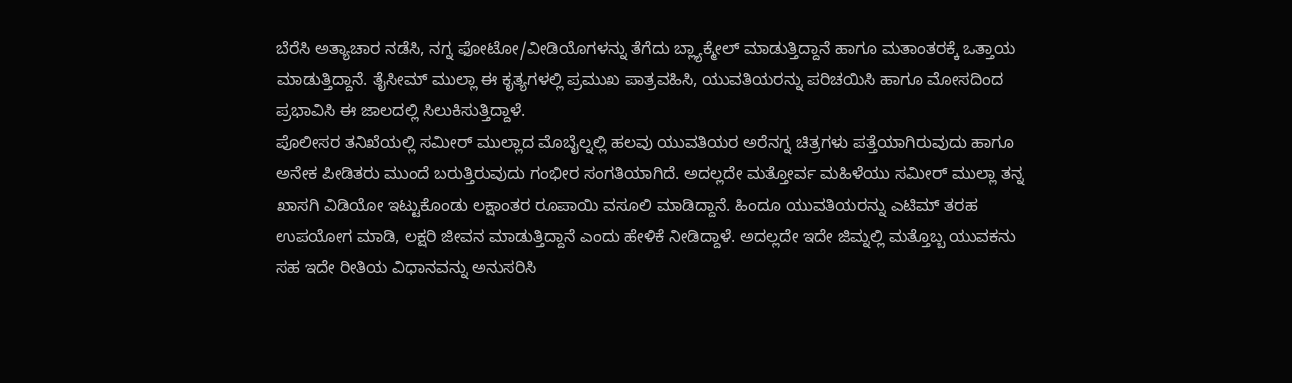ಬೆರೆಸಿ ಅತ್ಯಾಚಾರ ನಡೆಸಿ, ನಗ್ನ ಫೋಟೋ/ವೀಡಿಯೊಗಳನ್ನು ತೆಗೆದು ಬ್ಲ್ಯಾಕ್ಮೇಲ್ ಮಾಡುತ್ತಿದ್ದಾನೆ ಹಾಗೂ ಮತಾಂತರಕ್ಕೆ ಒತ್ತಾಯ ಮಾಡುತ್ತಿದ್ದಾನೆ. ತೈಸೀಮ್ ಮುಲ್ಲಾ ಈ ಕೃತ್ಯಗಳಲ್ಲಿ ಪ್ರಮುಖ ಪಾತ್ರವಹಿಸಿ, ಯುವತಿಯರನ್ನು ಪರಿಚಯಿಸಿ ಹಾಗೂ ಮೋಸದಿಂದ ಪ್ರಭಾವಿಸಿ ಈ ಜಾಲದಲ್ಲಿ ಸಿಲುಕಿಸುತ್ತಿದ್ದಾಳೆ.
ಪೊಲೀಸರ ತನಿಖೆಯಲ್ಲಿ ಸಮೀರ್ ಮುಲ್ಲಾದ ಮೊಬೈಲ್ನಲ್ಲಿ ಹಲವು ಯುವತಿಯರ ಅರೆನಗ್ನ ಚಿತ್ರಗಳು ಪತ್ತೆಯಾಗಿರುವುದು ಹಾಗೂ ಅನೇಕ ಪೀಡಿತರು ಮುಂದೆ ಬರುತ್ತಿರುವುದು ಗಂಭೀರ ಸಂಗತಿಯಾಗಿದೆ. ಅದಲ್ಲದೇ ಮತ್ತೋರ್ವ ಮಹಿಳೆಯು ಸಮೀರ್ ಮುಲ್ಲಾ ತನ್ನ ಖಾಸಗಿ ವಿಡಿಯೋ ಇಟ್ಟುಕೊಂಡು ಲಕ್ಷಾಂತರ ರೂಪಾಯಿ ವಸೂಲಿ ಮಾಡಿದ್ದಾನೆ. ಹಿಂದೂ ಯುವತಿಯರನ್ನು ಎಟಿಮ್ ತರಹ ಉಪಯೋಗ ಮಾಡಿ, ಲಕ್ಷರಿ ಜೀವನ ಮಾಡುತ್ತಿದ್ದಾನೆ ಎಂದು ಹೇಳಿಕೆ ನೀಡಿದ್ದಾಳೆ. ಅದಲ್ಲದೇ ಇದೇ ಜಿಮ್ನಲ್ಲಿ ಮತ್ತೊಬ್ಬ ಯುವಕನು ಸಹ ಇದೇ ರೀತಿಯ ವಿಧಾನವನ್ನು ಅನುಸರಿಸಿ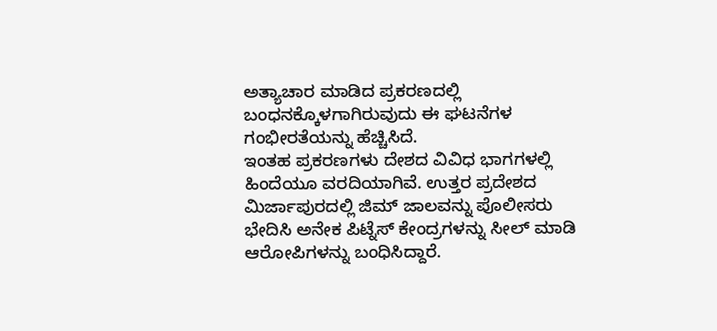ಅತ್ಯಾಚಾರ ಮಾಡಿದ ಪ್ರಕರಣದಲ್ಲಿ ಬಂಧನಕ್ಕೊಳಗಾಗಿರುವುದು ಈ ಘಟನೆಗಳ ಗಂಭೀರತೆಯನ್ನು ಹೆಚ್ಚಿಸಿದೆ.
ಇಂತಹ ಪ್ರಕರಣಗಳು ದೇಶದ ವಿವಿಧ ಭಾಗಗಳಲ್ಲಿ ಹಿಂದೆಯೂ ವರದಿಯಾಗಿವೆ. ಉತ್ತರ ಪ್ರದೇಶದ ಮಿರ್ಜಾಪುರದಲ್ಲಿ ಜಿಮ್ ಜಾಲವನ್ನು ಪೊಲೀಸರು ಭೇದಿಸಿ ಅನೇಕ ಪಿಟ್ನೆಸ್ ಕೇಂದ್ರಗಳನ್ನು ಸೀಲ್ ಮಾಡಿ ಆರೋಪಿಗಳನ್ನು ಬಂಧಿಸಿದ್ದಾರೆ.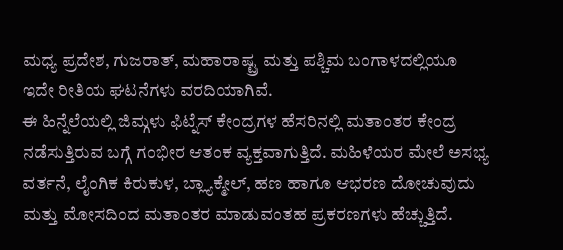ಮಧ್ಯ ಪ್ರದೇಶ, ಗುಜರಾತ್, ಮಹಾರಾಷ್ಟ್ರ ಮತ್ತು ಪಶ್ಚಿಮ ಬಂಗಾಳದಲ್ಲಿಯೂ ಇದೇ ರೀತಿಯ ಘಟನೆಗಳು ವರದಿಯಾಗಿವೆ.
ಈ ಹಿನ್ನೆಲೆಯಲ್ಲಿ ಜಿಮ್ಗಳು ಫಿಟ್ನೆಸ್ ಕೇಂದ್ರಗಳ ಹೆಸರಿನಲ್ಲಿ ಮತಾಂತರ ಕೇಂದ್ರ ನಡೆಸುತ್ತಿರುವ ಬಗ್ಗೆ ಗಂಭೀರ ಆತಂಕ ವ್ಯಕ್ತವಾಗುತ್ತಿದೆ. ಮಹಿಳೆಯರ ಮೇಲೆ ಅಸಭ್ಯ ವರ್ತನೆ, ಲೈಂಗಿಕ ಕಿರುಕುಳ, ಬ್ಲ್ಯಾಕ್ಮೇಲ್, ಹಣ ಹಾಗೂ ಆಭರಣ ದೋಚುವುದು ಮತ್ತು ಮೋಸದಿಂದ ಮತಾಂತರ ಮಾಡುವಂತಹ ಪ್ರಕರಣಗಳು ಹೆಚ್ಚುತ್ತಿದೆ.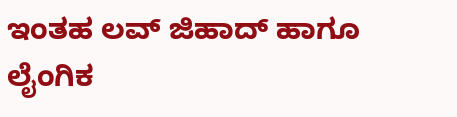ಇಂತಹ ಲವ್ ಜಿಹಾದ್ ಹಾಗೂ ಲೈಂಗಿಕ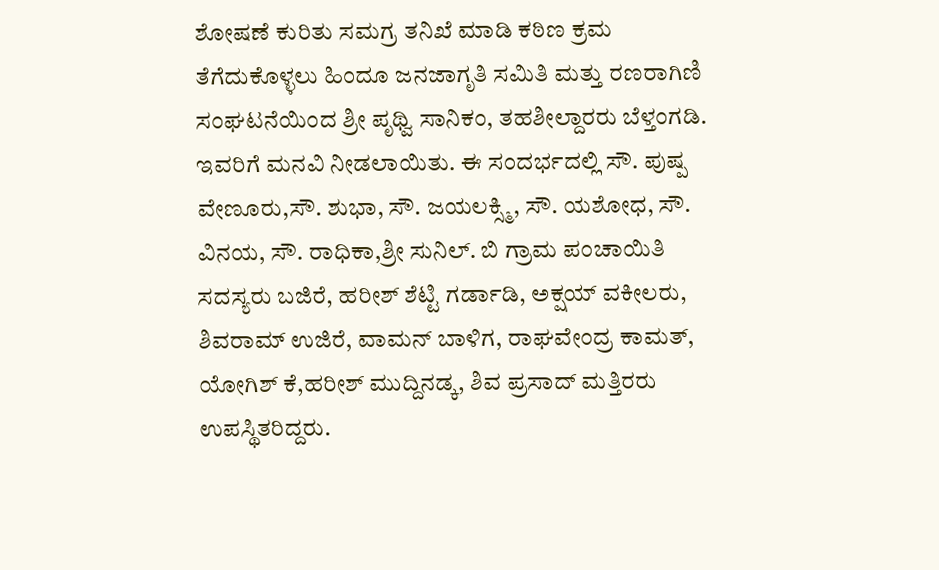ಶೋಷಣೆ ಕುರಿತು ಸಮಗ್ರ ತನಿಖೆ ಮಾಡಿ ಕಠಿಣ ಕ್ರಮ ತೆಗೆದುಕೊಳ್ಳಲು ಹಿಂದೂ ಜನಜಾಗೃತಿ ಸಮಿತಿ ಮತ್ತು ರಣರಾಗಿಣಿ ಸಂಘಟನೆಯಿಂದ ಶ್ರೀ ಪೃಥ್ವಿ ಸಾನಿಕಂ, ತಹಶೀಲ್ದಾರರು ಬೆಳ್ತಂಗಡಿ. ಇವರಿಗೆ ಮನವಿ ನೀಡಲಾಯಿತು. ಈ ಸಂದರ್ಭದಲ್ಲಿ ಸೌ. ಪುಷ್ಪ ವೇಣೂರು,ಸೌ. ಶುಭಾ, ಸೌ. ಜಯಲಕ್ಸ್ಮಿ, ಸೌ. ಯಶೋಧ, ಸೌ. ವಿನಯ, ಸೌ. ರಾಧಿಕಾ,ಶ್ರೀ ಸುನಿಲ್. ಬಿ ಗ್ರಾಮ ಪಂಚಾಯಿತಿ ಸದಸ್ಯರು ಬಜಿರೆ, ಹರೀಶ್ ಶೆಟ್ಟಿ ಗರ್ಡಾಡಿ, ಅಕ್ಷಯ್ ವಕೀಲರು, ಶಿವರಾಮ್ ಉಜಿರೆ, ವಾಮನ್ ಬಾಳಿಗ, ರಾಘವೇಂದ್ರ ಕಾಮತ್, ಯೋಗಿಶ್ ಕೆ,ಹರೀಶ್ ಮುದ್ದಿನಡ್ಕ, ಶಿವ ಪ್ರಸಾದ್ ಮತ್ತಿರರು ಉಪಸ್ಥಿತರಿದ್ದರು.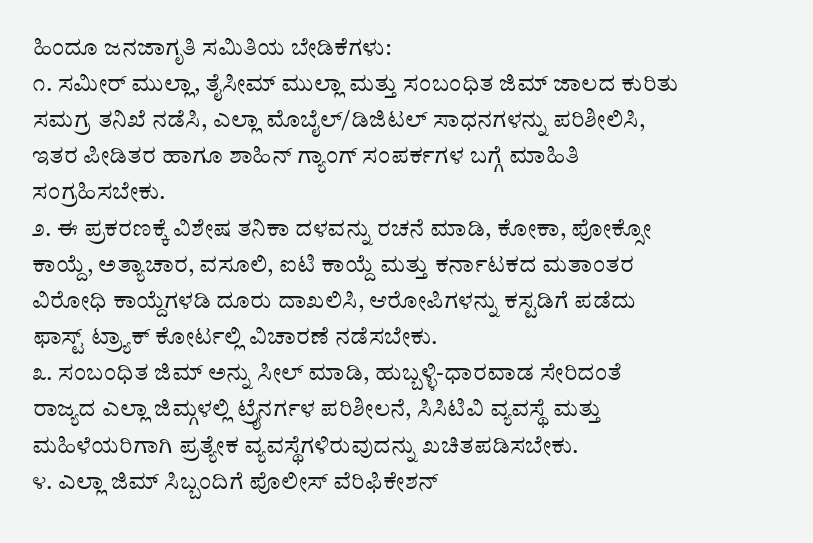ಹಿಂದೂ ಜನಜಾಗೃತಿ ಸಮಿತಿಯ ಬೇಡಿಕೆಗಳು:
೧. ಸಮೀರ್ ಮುಲ್ಲಾ, ತೈಸೀಮ್ ಮುಲ್ಲಾ ಮತ್ತು ಸಂಬಂಧಿತ ಜಿಮ್ ಜಾಲದ ಕುರಿತು ಸಮಗ್ರ ತನಿಖೆ ನಡೆಸಿ, ಎಲ್ಲಾ ಮೊಬೈಲ್/ಡಿಜಿಟಲ್ ಸಾಧನಗಳನ್ನು ಪರಿಶೀಲಿಸಿ, ಇತರ ಪೀಡಿತರ ಹಾಗೂ ಶಾಹಿನ್ ಗ್ಯಾಂಗ್ ಸಂಪರ್ಕಗಳ ಬಗ್ಗೆ ಮಾಹಿತಿ ಸಂಗ್ರಹಿಸಬೇಕು.
೨. ಈ ಪ್ರಕರಣಕ್ಕೆ ವಿಶೇಷ ತನಿಕಾ ದಳವನ್ನು ರಚನೆ ಮಾಡಿ, ಕೋಕಾ, ಪೋಕ್ಸೋ ಕಾಯ್ದೆ, ಅತ್ಯಾಚಾರ, ವಸೂಲಿ, ಐಟಿ ಕಾಯ್ದೆ ಮತ್ತು ಕರ್ನಾಟಕದ ಮತಾಂತರ ವಿರೋಧಿ ಕಾಯ್ದೆಗಳಡಿ ದೂರು ದಾಖಲಿಸಿ, ಆರೋಪಿಗಳನ್ನು ಕಸ್ಟಡಿಗೆ ಪಡೆದು ಫಾಸ್ಟ್ ಟ್ರ್ಯಾಕ್ ಕೋರ್ಟಲ್ಲಿ ವಿಚಾರಣೆ ನಡೆಸಬೇಕು.
೩. ಸಂಬಂಧಿತ ಜಿಮ್ ಅನ್ನು ಸೀಲ್ ಮಾಡಿ, ಹುಬ್ಬಳ್ಳಿ-ಧಾರವಾಡ ಸೇರಿದಂತೆ ರಾಜ್ಯದ ಎಲ್ಲಾ ಜಿಮ್ಗಳಲ್ಲಿ ಟ್ರೈನರ್ಗಳ ಪರಿಶೀಲನೆ, ಸಿಸಿಟಿವಿ ವ್ಯವಸ್ಥೆ ಮತ್ತು ಮಹಿಳೆಯರಿಗಾಗಿ ಪ್ರತ್ಯೇಕ ವ್ಯವಸ್ಥೆಗಳಿರುವುದನ್ನು ಖಚಿತಪಡಿಸಬೇಕು.
೪. ಎಲ್ಲಾ ಜಿಮ್ ಸಿಬ್ಬಂದಿಗೆ ಪೊಲೀಸ್ ವೆರಿಫಿಕೇಶನ್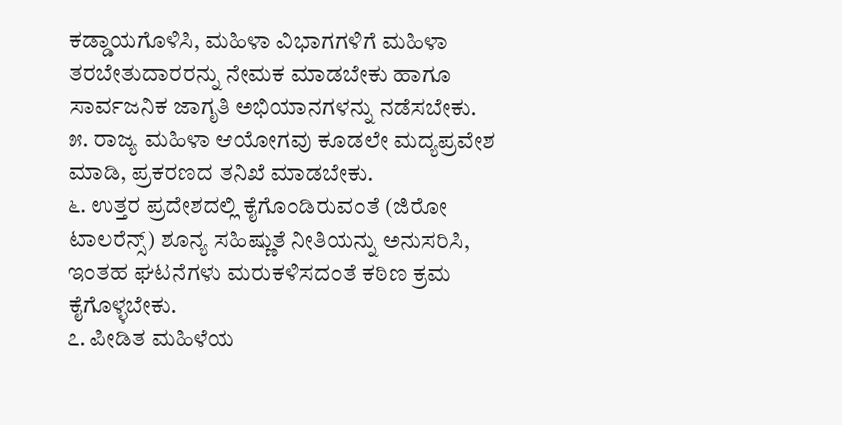ಕಡ್ಡಾಯಗೊಳಿಸಿ, ಮಹಿಳಾ ವಿಭಾಗಗಳಿಗೆ ಮಹಿಳಾ ತರಬೇತುದಾರರನ್ನು ನೇಮಕ ಮಾಡಬೇಕು ಹಾಗೂ ಸಾರ್ವಜನಿಕ ಜಾಗೃತಿ ಅಭಿಯಾನಗಳನ್ನು ನಡೆಸಬೇಕು.
೫. ರಾಜ್ಯ ಮಹಿಳಾ ಆಯೋಗವು ಕೂಡಲೇ ಮದ್ಯಪ್ರವೇಶ ಮಾಡಿ, ಪ್ರಕರಣದ ತನಿಖೆ ಮಾಡಬೇಕು.
೬. ಉತ್ತರ ಪ್ರದೇಶದಲ್ಲಿ ಕೈಗೊಂಡಿರುವಂತೆ (ಜಿರೋ ಟಾಲರೆನ್ಸ್) ಶೂನ್ಯ ಸಹಿಷ್ಣುತೆ ನೀತಿಯನ್ನು ಅನುಸರಿಸಿ, ಇಂತಹ ಘಟನೆಗಳು ಮರುಕಳಿಸದಂತೆ ಕಠಿಣ ಕ್ರಮ ಕೈಗೊಳ್ಳಬೇಕು.
೭. ಪೀಡಿತ ಮಹಿಳೆಯ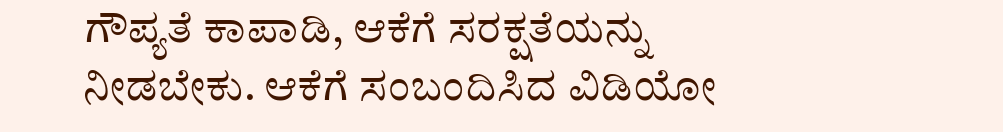ಗೌಪ್ಯತೆ ಕಾಪಾಡಿ, ಆಕೆಗೆ ಸರಕ್ಷತೆಯನ್ನು ನೀಡಬೇಕು. ಆಕೆಗೆ ಸಂಬಂದಿಸಿದ ವಿಡಿಯೋ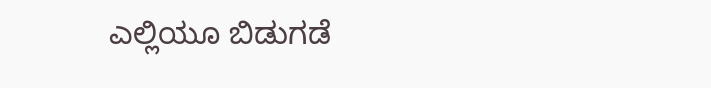ಎಲ್ಲಿಯೂ ಬಿಡುಗಡೆ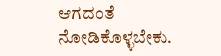ಆಗದಂತೆ ನೋಡಿಕೊಳ್ಳಬೇಕು.